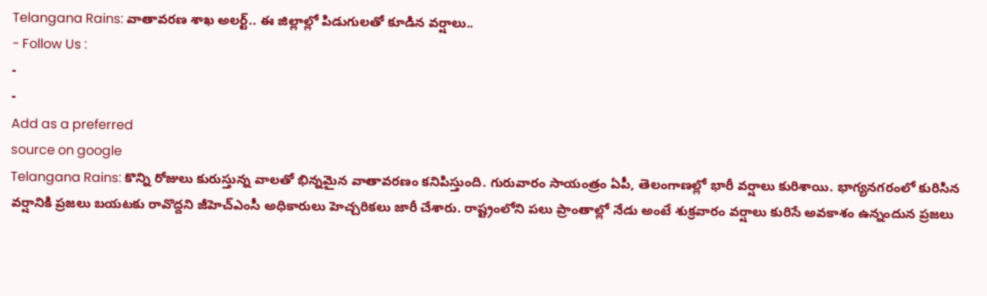Telangana Rains: వాతావరణ శాఖ అలర్ట్.. ఈ జిల్లాల్లో పిడుగులతో కూడిన వర్షాలు..
- Follow Us :
-
-
Add as a preferred
source on google
Telangana Rains: కొన్ని రోజులు కురుస్తున్న వాలతో భిన్నమైన వాతావరణం కనిపిస్తుంది. గురువారం సాయంత్రం ఏపీ, తెలంగాణల్లో భారీ వర్షాలు కురిశాయి. భాగ్యనగరంలో కురిసిన వర్షానికి ప్రజలు బయటకు రావొద్దని జీహెచ్ఎంసీ అధికారులు హెచ్చరికలు జారీ చేశారు. రాష్ట్రంలోని పలు ప్రాంతాల్లో నేడు అంటే శుక్రవారం వర్షాలు కురిసే అవకాశం ఉన్నందున ప్రజలు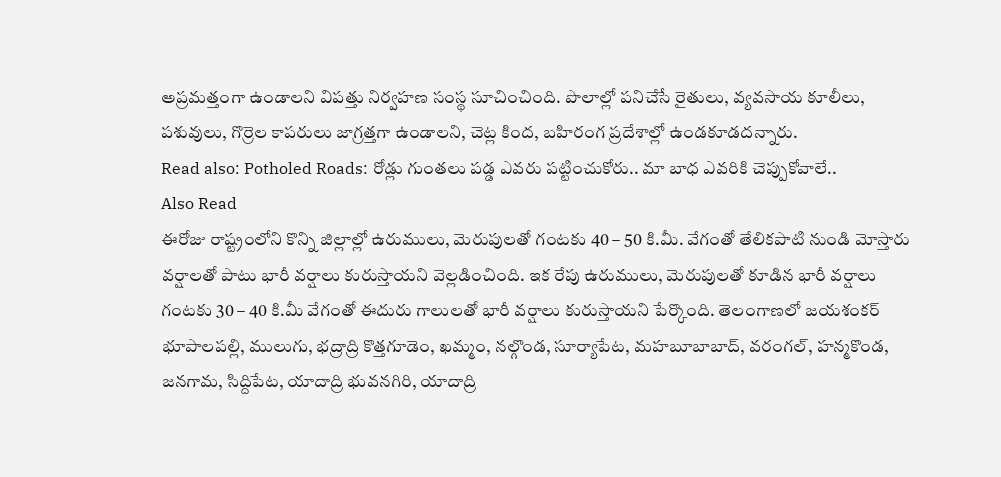అప్రమత్తంగా ఉండాలని విపత్తు నిర్వహణ సంస్థ సూచించింది. పొలాల్లో పనిచేసే రైతులు, వ్యవసాయ కూలీలు, పశువులు, గొర్రెల కాపరులు జాగ్రత్తగా ఉండాలని, చెట్ల కింద, బహిరంగ ప్రదేశాల్లో ఉండకూడదన్నారు.
Read also: Potholed Roads: రోడ్లు గుంతలు పడ్డ ఎవరు పట్టించుకోరు.. మా బాధ ఎవరికి చెప్పుకోవాలే..
Also Read
ఈరోజు రాష్ట్రంలోని కొన్ని జిల్లాల్లో ఉరుములు, మెరుపులతో గంటకు 40 – 50 కి.మీ. వేగంతో తేలికపాటి నుండి మోస్తారు వర్షాలతో పాటు భారీ వర్షాలు కురుస్తాయని వెల్లడించింది. ఇక రేపు ఉరుములు, మెరుపులతో కూడిన భారీ వర్షాలు గంటకు 30 – 40 కి.మీ వేగంతో ఈదురు గాలులతో భారీ వర్షాలు కురుస్తాయని పేర్కొంది. తెలంగాణలో జయశంకర్ భూపాలపల్లి, ములుగు, భద్రాద్రి కొత్తగూడెం, ఖమ్మం, నల్గొండ, సూర్యాపేట, మహబూబాబాద్, వరంగల్, హన్మకొండ, జనగామ, సిద్దిపేట, యాదాద్రి భువనగిరి, యాదాద్రి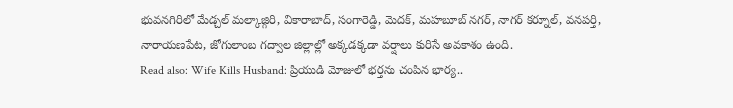భువనగిరిలో మేడ్చల్ మల్కాజ్గిరి, వికారాబాద్, సంగారెడ్డి, మెదక్, మహబూబ్ నగర్, నాగర్ కర్నూల్, వనపర్తి, నారాయణపేట, జోగులాంబ గద్వాల జిల్లాల్లో అక్కడక్కడా వర్షాలు కురిసే అవకాశం ఉంది.
Read also: Wife Kills Husband: ప్రియుడి మోజులో భర్తను చంపిన భార్య..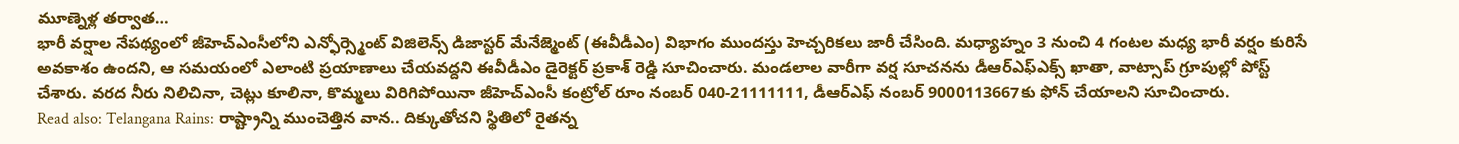మూణ్నెళ్ల తర్వాత…
భారీ వర్షాల నేపథ్యంలో జీహెచ్ఎంసీలోని ఎన్ఫోర్స్మెంట్ విజిలెన్స్ డిజాస్టర్ మేనేజ్మెంట్ (ఈవీడీఎం) విభాగం ముందస్తు హెచ్చరికలు జారీ చేసింది. మధ్యాహ్నం 3 నుంచి 4 గంటల మధ్య భారీ వర్షం కురిసే అవకాశం ఉందని, ఆ సమయంలో ఎలాంటి ప్రయాణాలు చేయవద్దని ఈవీడీఎం డైరెక్టర్ ప్రకాశ్ రెడ్డి సూచించారు. మండలాల వారీగా వర్ష సూచనను డీఆర్ఎఫ్ఎక్స్ ఖాతా, వాట్సాప్ గ్రూపుల్లో పోస్ట్ చేశారు. వరద నీరు నిలిచినా, చెట్లు కూలినా, కొమ్మలు విరిగిపోయినా జీహెచ్ఎంసీ కంట్రోల్ రూం నంబర్ 040-21111111, డీఆర్ఎఫ్ నంబర్ 9000113667కు ఫోన్ చేయాలని సూచించారు.
Read also: Telangana Rains: రాష్ట్రాన్ని ముంచెత్తిన వాన.. దిక్కుతోచని స్థితిలో రైతన్న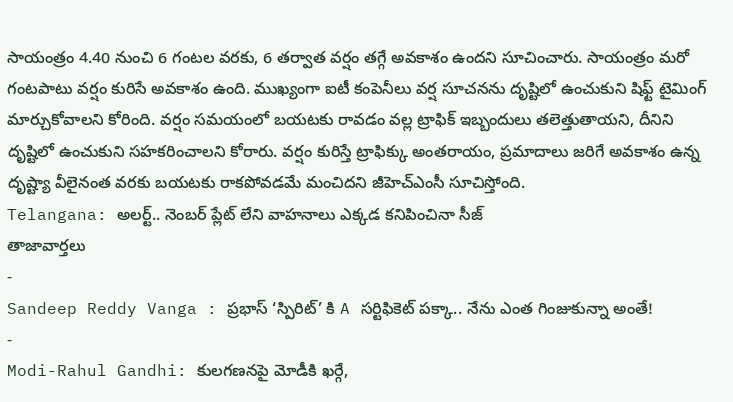సాయంత్రం 4.40 నుంచి 6 గంటల వరకు, 6 తర్వాత వర్షం తగ్గే అవకాశం ఉందని సూచించారు. సాయంత్రం మరో గంటపాటు వర్షం కురిసే అవకాశం ఉంది. ముఖ్యంగా ఐటీ కంపెనీలు వర్ష సూచనను దృష్టిలో ఉంచుకుని షిఫ్ట్ టైమింగ్ మార్చుకోవాలని కోరింది. వర్షం సమయంలో బయటకు రావడం వల్ల ట్రాఫిక్ ఇబ్బందులు తలెత్తుతాయని, దీనిని దృష్టిలో ఉంచుకుని సహకరించాలని కోరారు. వర్షం కురిస్తే ట్రాఫిక్కు అంతరాయం, ప్రమాదాలు జరిగే అవకాశం ఉన్న దృష్ట్యా వీలైనంత వరకు బయటకు రాకపోవడమే మంచిదని జీహెచ్ఎంసీ సూచిస్తోంది.
Telangana: అలర్ట్.. నెంబర్ ప్లేట్ లేని వాహనాలు ఎక్కడ కనిపించినా సీజ్
తాజావార్తలు
-
Sandeep Reddy Vanga : ప్రభాస్ ‘స్పిరిట్’ కి A సర్టిఫికెట్ పక్కా.. నేను ఎంత గింజుకున్నా అంతే!
-
Modi-Rahul Gandhi: కులగణనపై మోడీకి ఖర్గే,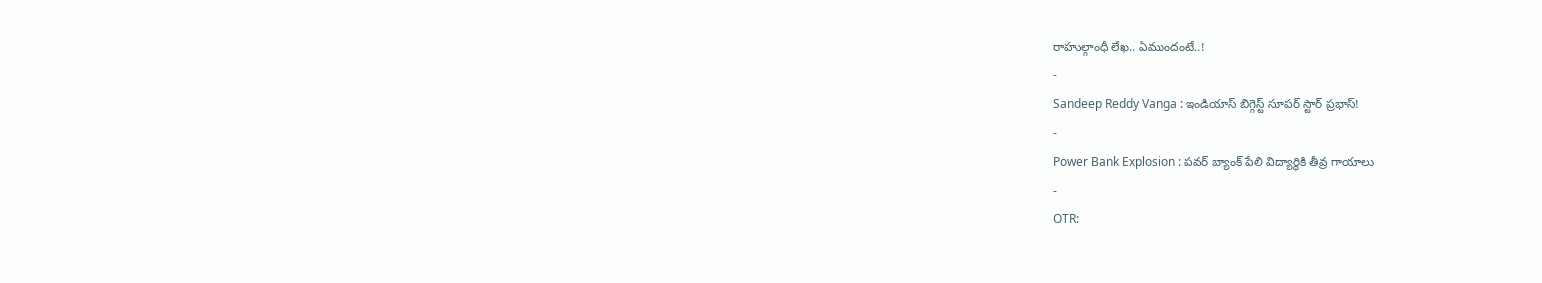రాహుల్గాంధీ లేఖ.. ఏముందంటే..!
-
Sandeep Reddy Vanga : ఇండియాస్ బిగ్గెస్ట్ సూపర్ స్టార్ ప్రభాస్!
-
Power Bank Explosion : పవర్ బ్యాంక్ పేలి విద్యార్థికి తీవ్ర గాయాలు
-
OTR: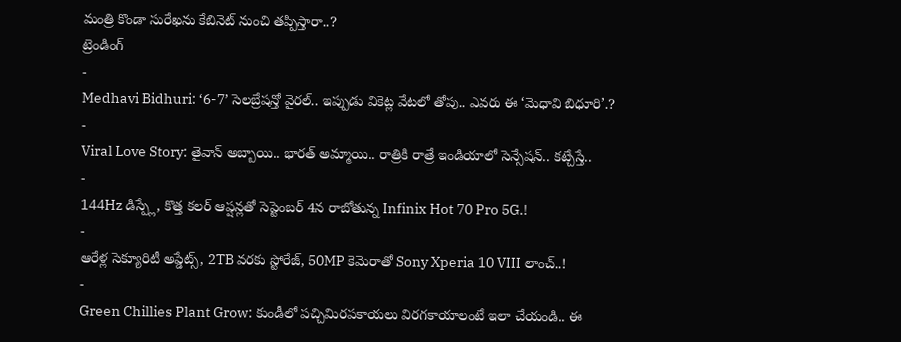మంత్రి కొండా సురేఖను కేబినెట్ నుంచి తప్పిస్తారా..?
ట్రెండింగ్
-
Medhavi Bidhuri: ‘6-7’ సెలబ్రేషన్తో వైరల్.. ఇప్పుడు వికెట్ల వేటలో తోపు.. ఎవరు ఈ ‘మెధావి బిధూరి’.?
-
Viral Love Story: తైవాన్ అబ్బాయి.. భారత్ అమ్మాయి.. రాత్రికి రాత్రే ఇండియాలో సెన్సేషన్.. కట్చేస్తే..
-
144Hz డిస్ప్లే, కొత్త కలర్ ఆప్షన్లతో సెప్టెంబర్ 4న రాబోతున్న Infinix Hot 70 Pro 5G.!
-
ఆరేళ్ల సెక్యూరిటీ అప్డేట్స్, 2TB వరకు స్టోరేజ్, 50MP కెమెరాతో Sony Xperia 10 VIII లాంచ్..!
-
Green Chillies Plant Grow: కుండీలో పచ్చిమిరపకాయలు విరగకాయాలంటే ఇలా చేయండి.. ఈ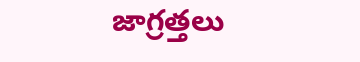జాగ్రత్తలు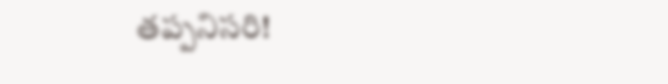తప్పనిసరి!